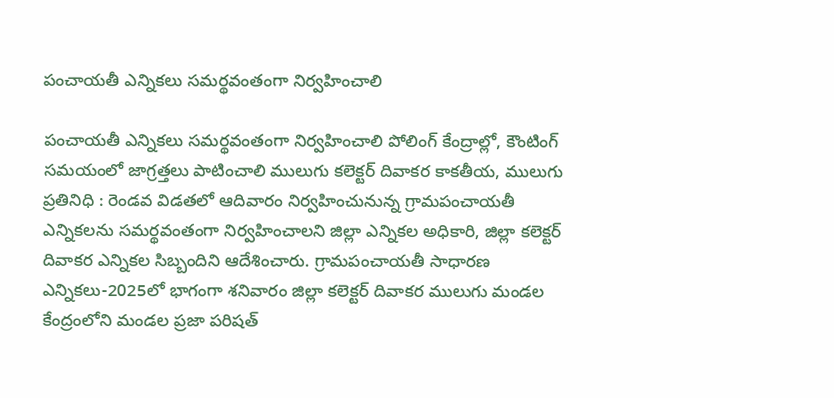పంచాయతీ ఎన్నికలు సమర్థవంతంగా నిర్వహించాలి

పంచాయతీ ఎన్నికలు సమర్థవంతంగా నిర్వహించాలి పోలింగ్ కేంద్రాల్లో, కౌంటింగ్ స‌మ‌యంలో జాగ్ర‌త్త‌లు పాటించాలి ములుగు క‌లెక్ట‌ర్ దివాక‌ర కాకతీయ, ములుగు ప్రతినిధి : రెండవ విడతలో ఆదివారం నిర్వహించునున్న గ్రామపంచాయతీ ఎన్నికలను సమర్థవంతంగా నిర్వహించాలని జిల్లా ఎన్నికల అధికారి, జిల్లా కలెక్టర్ దివాకర ఎన్నికల సిబ్బందిని ఆదేశించారు. గ్రామపంచాయతీ సాధారణ ఎన్నికలు-2025లో భాగంగా శనివారం జిల్లా కలెక్టర్ దివాకర ములుగు మండల కేంద్రంలోని మండల ప్రజా పరిషత్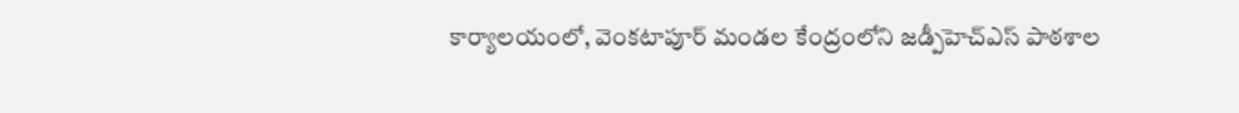కార్యాలయంలో, వెంకటాపూర్ మండల కేంద్రంలోని జడ్పీహెచ్ఎస్ పాఠశాల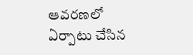ఆవరణలో ఏర్పాటు చేసిన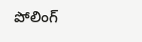పోలింగ్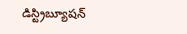డిస్ట్రిబ్యూషన్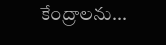కేంద్రాలను...